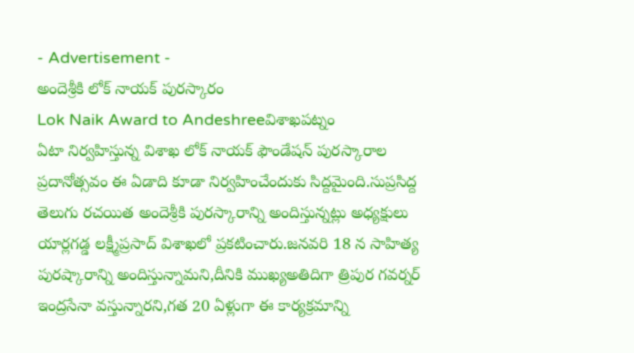- Advertisement -
అందెశ్రీకి లోక్ నాయక్ పురస్కారం
Lok Naik Award to Andeshreeవిశాఖపట్నం
ఏటా నిర్వహిస్తున్న విశాఖ లోక్ నాయక్ ఫౌండేషన్ పురస్కారాల ప్రదానోత్సవం ఈ ఏడాది కూడా నిర్వహించేందుకు సిద్దమైంది.సుప్రసిద్ద తెలుగు రచయిత అందెశ్రీకి పురస్కారాన్ని అందిస్తున్నట్లు అధ్యక్షులు యార్లగడ్డ లక్ష్మీప్రసాద్ విశాఖలో ప్రకటించారు.జనవరి 18 న సాహిత్య పురష్కారాన్ని అందిస్తున్నామని,దీనికి ముఖ్యఅతిదిగా త్రిపుర గవర్నర్ ఇంద్రసేనా వస్తున్నారని,గత 20 ఏళ్లుగా ఈ కార్యక్రమాన్ని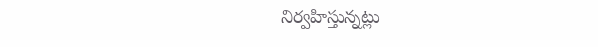నిర్వహిస్తున్నట్లు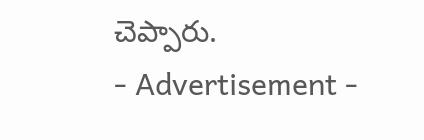చెప్పారు.
- Advertisement -